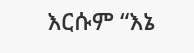እርሱም “እኔ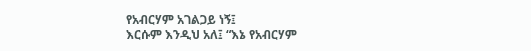የአብርሃም አገልጋይ ነኝ፤
እርሱም እንዲህ አለ፤ “እኔ የአብርሃም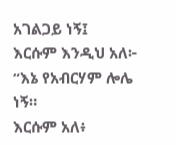አገልጋይ ነኝ፤
እርሱም እንዲህ አለ፦ “እኔ የአብርሃም ሎሌ ነኝ።
እርሱም አለ፥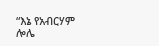“እኔ የአብርሃም ሎሌ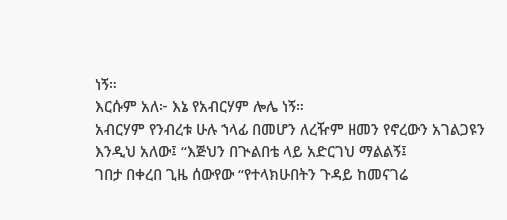ነኝ።
እርሱም አለ፦ እኔ የአብርሃም ሎሌ ነኝ።
አብርሃም የንብረቱ ሁሉ ኀላፊ በመሆን ለረዥም ዘመን የኖረውን አገልጋዩን እንዲህ አለው፤ “እጅህን በጒልበቴ ላይ አድርገህ ማልልኝ፤
ገበታ በቀረበ ጊዜ ሰውየው “የተላክሁበትን ጉዳይ ከመናገሬ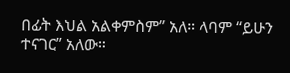በፊት እህል አልቀምስም” አለ። ላባም “ይሁን ተናገር” አለው።